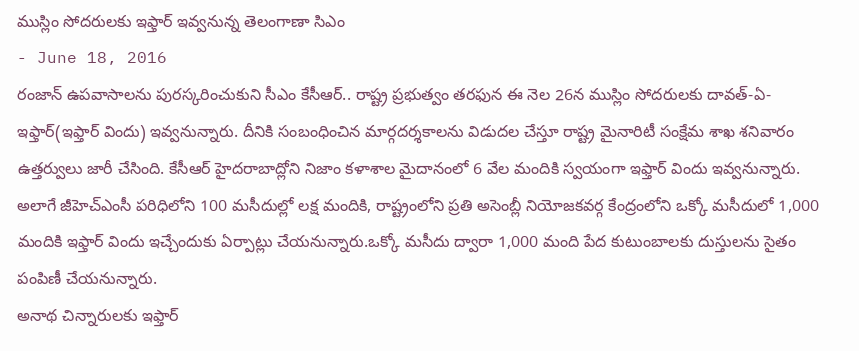ముస్లిం సోదరులకు ఇఫ్తార్ ఇవ్వనున్న తెలంగాణా సిఎం
- June 18, 2016
రంజాన్ ఉపవాసాలను పురస్కరించుకుని సీఎం కేసీఆర్.. రాష్ట్ర ప్రభుత్వం తరఫున ఈ నెల 26న ముస్లిం సోదరులకు దావత్-ఏ-ఇఫ్తార్(ఇఫ్తార్ విందు) ఇవ్వనున్నారు. దీనికి సంబంధించిన మార్గదర్శకాలను విడుదల చేస్తూ రాష్ట్ర మైనారిటీ సంక్షేమ శాఖ శనివారం ఉత్తర్వులు జారీ చేసింది. కేసీఆర్ హైదరాబాద్లోని నిజాం కళాశాల మైదానంలో 6 వేల మందికి స్వయంగా ఇఫ్తార్ విందు ఇవ్వనున్నారు. అలాగే జీహెచ్ఎంసీ పరిధిలోని 100 మసీదుల్లో లక్ష మందికి, రాష్ట్రంలోని ప్రతి అసెంబ్లీ నియోజకవర్గ కేంద్రంలోని ఒక్కో మసీదులో 1,000 మందికి ఇఫ్తార్ విందు ఇచ్చేందుకు ఏర్పాట్లు చేయనున్నారు.ఒక్కో మసీదు ద్వారా 1,000 మంది పేద కుటుంబాలకు దుస్తులను సైతం పంపిణీ చేయనున్నారు.
అనాథ చిన్నారులకు ఇఫ్తార్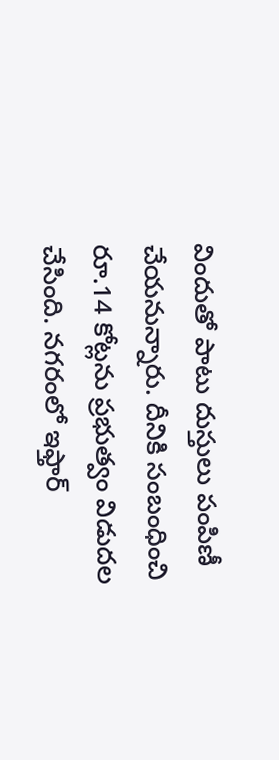విందుతో పాటు దుస్తులు పంపిణీ చేయనున్నారు. దీనికి సంబంధించి రూ.14 కోట్లను ప్రభుత్వం విడుదల చేసింది. నగరంలో ఇఫ్తార్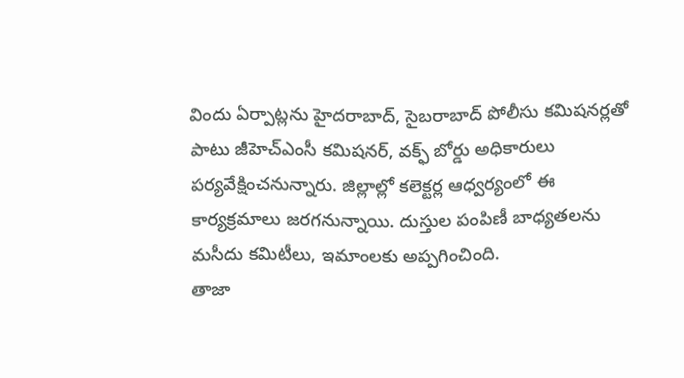విందు ఏర్పాట్లను హైదరాబాద్, సైబరాబాద్ పోలీసు కమిషనర్లతో పాటు జీహెచ్ఎంసీ కమిషనర్, వక్ఫ్ బోర్డు అధికారులు పర్యవేక్షించనున్నారు. జిల్లాల్లో కలెక్టర్ల ఆధ్వర్యంలో ఈ కార్యక్రమాలు జరగనున్నాయి. దుస్తుల పంపిణీ బాధ్యతలను మసీదు కమిటీలు, ఇమాంలకు అప్పగించింది.
తాజా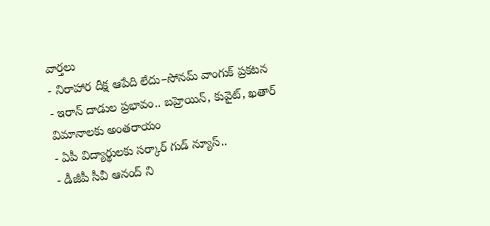వార్తలు
- నిరాహార దీక్ష ఆపేది లేదు–సోనమ్ వాంగుక్ ప్రకటన
- ఇరాన్ దాడుల ప్రభావం.. బహ్రెయిన్, కువైట్, ఖతార్ విమానాలకు అంతరాయం
- ఏపీ విద్యార్థులకు సర్కార్ గుడ్ న్యూస్..
- డీజీపీ సీవీ ఆనంద్ ని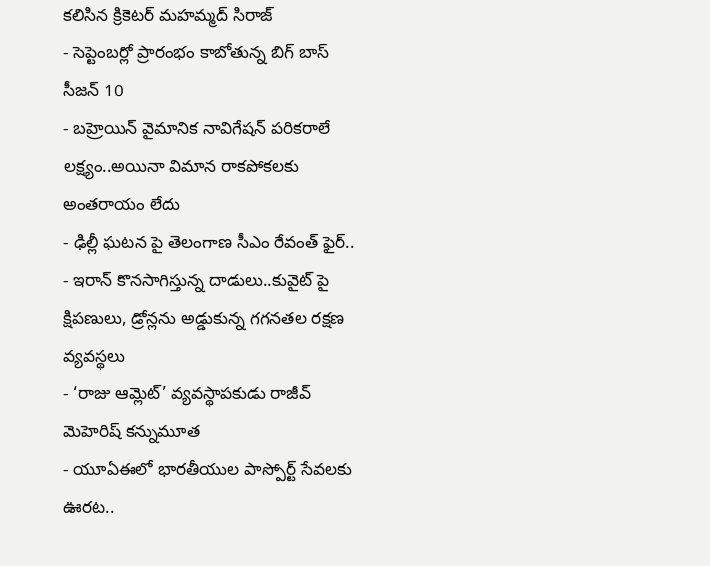కలిసిన క్రికెటర్ మహమ్మద్ సిరాజ్
- సెప్టెంబర్లో ప్రారంభం కాబోతున్న బిగ్ బాస్ సీజన్ 10
- బహ్రెయిన్ వైమానిక నావిగేషన్ పరికరాలే లక్ష్యం..అయినా విమాన రాకపోకలకు అంతరాయం లేదు
- ఢిల్లీ ఘటన పై తెలంగాణ సీఎం రేవంత్ ఫైర్..
- ఇరాన్ కొనసాగిస్తున్న దాడులు..కువైట్ పై క్షిపణులు, డ్రోన్లను అడ్డుకున్న గగనతల రక్షణ వ్యవస్థలు
- ‘రాజు ఆమ్లెట్’ వ్యవస్థాపకుడు రాజీవ్ మెహెరిష్ కన్నుమూత
- యూఏఈలో భారతీయుల పాస్పోర్ట్ సేవలకు ఊరట..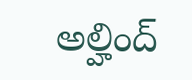అల్హింద్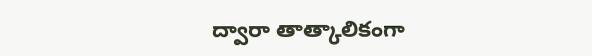ద్వారా తాత్కాలికంగా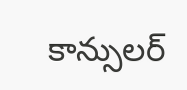కాన్సులర్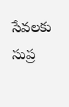సేవలకు సుప్ర